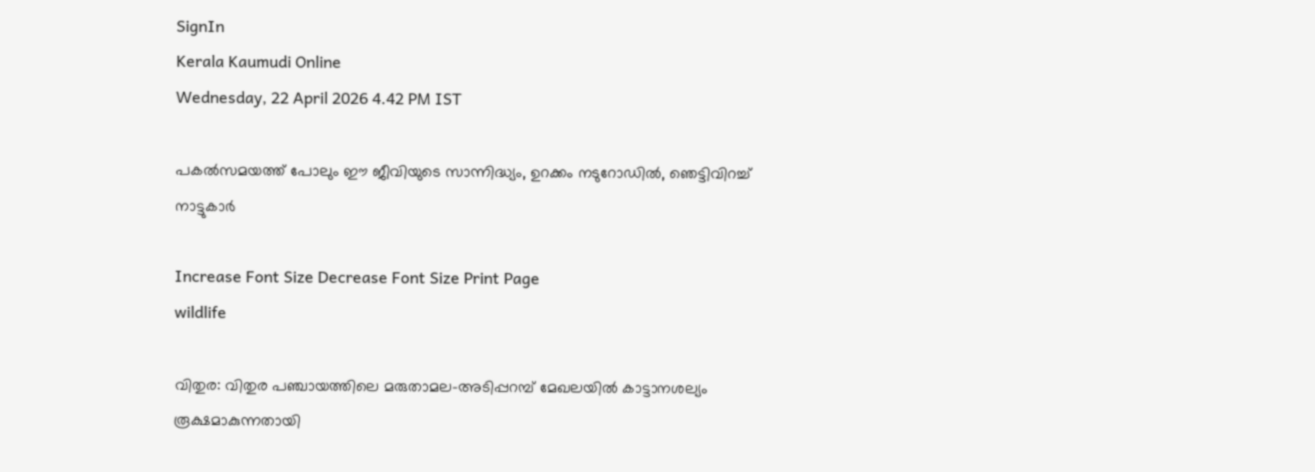SignIn
Kerala Kaumudi Online
Wednesday, 22 April 2026 4.42 PM IST

പകൽസമയത്ത് പോലും ഈ ജീവിയുടെ സാന്നിദ്ധ്യം, ഉറക്കം നടുറോഡിൽ, ഞെട്ടിവിറച്ച് നാട്ടുകാർ

Increase Font Size Decrease Font Size Print Page
wildlife

വിതുര: വിതുര പഞ്ചായത്തിലെ മരുതാമല-അടിപ്പറമ്പ് മേഖലയിൽ കാട്ടാനശല്യം രൂക്ഷമാകുന്നതായി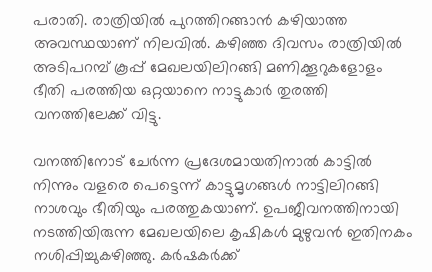പരാതി. രാത്രിയിൽ പുറത്തിറങ്ങാൻ കഴിയാത്ത അവസ്ഥയാണ് നിലവിൽ. കഴിഞ്ഞ ദിവസം രാത്രിയിൽ അടിപറമ്പ് കൂപ്പ് മേഖലയിലിറങ്ങി മണിക്കൂറുകളോളം ഭീതി പരത്തിയ ഒറ്റയാനെ നാട്ടുകാർ തുരത്തി വനത്തിലേക്ക് വിട്ടു.

വനത്തിനോട് ചേർന്ന പ്രദേശമായതിനാൽ കാട്ടിൽ നിന്നും വളരെ പെട്ടെന്ന് കാട്ടുമൃഗങ്ങൾ നാട്ടിലിറങ്ങി നാശവും ഭീതിയും പരത്തുകയാണ്. ഉപജീവനത്തിനായി നടത്തിയിരുന്ന മേഖലയിലെ കൃഷികൾ മുഴുവൻ ഇതിനകം നശിപ്പിച്ചുകഴിഞ്ഞു. കർഷകർക്ക്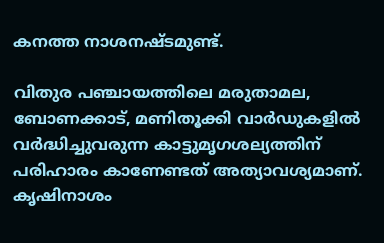കനത്ത നാശനഷ്ടമുണ്ട്.

വിതുര പഞ്ചായത്തിലെ മരുതാമല, ബോണക്കാട്, മണിതൂക്കി വാർഡുകളിൽ വർദ്ധിച്ചുവരുന്ന കാട്ടുമൃഗശല്യത്തിന് പരിഹാരം കാണേണ്ടത് അത്യാവശ്യമാണ്. കൃഷിനാശം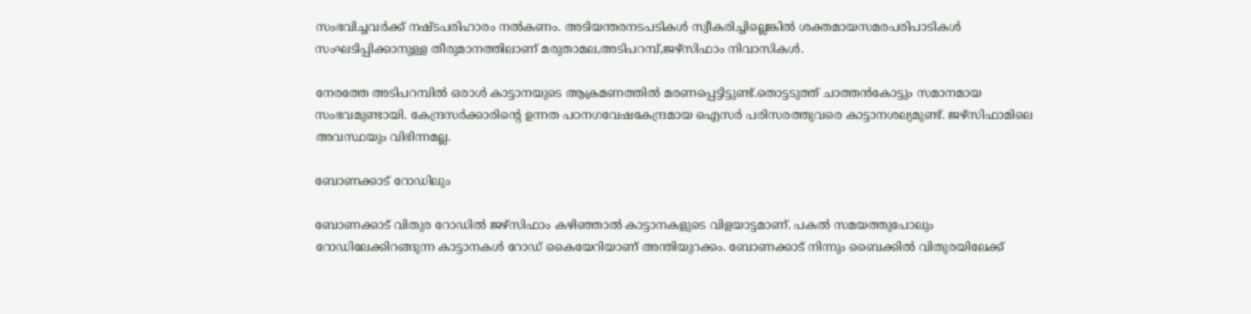സംഭവിച്ചവർക്ക് നഷ്ടപരിഹാരം നൽകണം. അടിയന്തരനടപടികൾ സ്വീകരിച്ചില്ലെങ്കിൽ ശക്തമായസമരപരിപാടികൾ സംഘടിപ്പിക്കാനുള്ള തീരുമാനത്തിലാണ് മരുതാമല,അടിപറമ്പ്,ജഴ്സിഫാം നിവാസികൾ.

നേരത്തേ അടിപറമ്പിൽ ഒരാൾ കാട്ടാനയുടെ ആക്രമണത്തിൽ മരണപ്പെട്ടിട്ടുണ്ട്.തൊട്ടടുത്ത് ചാത്തൻകോട്ടും സമാനമായ സംഭവമുണ്ടായി. കേന്ദ്രസർക്കാരിന്റെ ഉന്നത പഠനഗവേഷകേന്ദ്രമായ ഐസർ പരിസരത്തുവരെ കാട്ടാനശല്യമുണ്ട്. ജഴ്സിഫാമിലെ അവസ്ഥയും വിഭിന്നമല്ല.

ബോണക്കാട് റോഡിലും

ബോണക്കാട്‌ വിതുര റോഡിൽ ജഴ്സിഫാം കഴിഞ്ഞാൽ കാട്ടാനകളുടെ വിളയാട്ടമാണ്. പകൽ സമയത്തുപോലും റോഡിലേക്കിറങ്ങുന്ന കാട്ടാനകൾ റോഡ് കൈയേറിയാണ് അന്തിയുറക്കം. ബോണക്കാട് നിന്നും ബൈക്കിൽ വിതുരയിലേക്ക്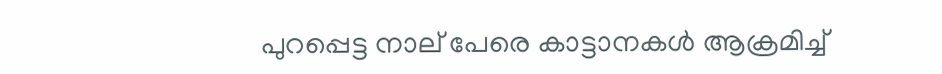പുറപ്പെട്ട നാല് പേരെ കാട്ടാനകൾ ആക്രമിച്ച്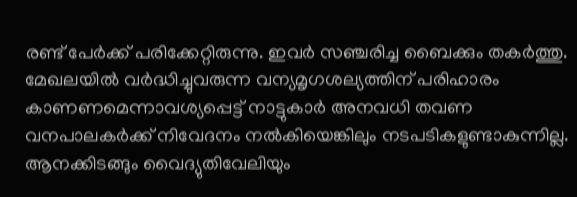രണ്ട് പേർക്ക് പരിക്കേറ്റിരുന്നു. ഇവർ സഞ്ചരിച്ച ബൈക്കും തകർത്തു. മേഖലയിൽ വർദ്ധിച്ചുവരുന്ന വന്യമൃഗശല്യത്തിന് പരിഹാരം കാണണമെന്നാവശ്യപ്പെട്ട് നാട്ടുകാർ അനവധി തവണ വനപാലകർക്ക് നിവേദനം നൽകിയെങ്കിലും നടപടികളുണ്ടാകുന്നില്ല. ആനക്കിടങ്ങും വൈദ്യുതിവേലിയും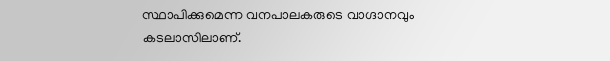സ്ഥാപിക്കുമെന്ന വനപാലകരുടെ വാഗ്ദാനവും കടലാസിലാണ്.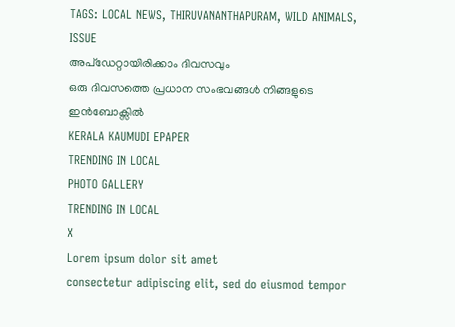TAGS: LOCAL NEWS, THIRUVANANTHAPURAM, WILD ANIMALS, ISSUE
അപ്ഡേറ്റായിരിക്കാം ദിവസവും
ഒരു ദിവസത്തെ പ്രധാന സംഭവങ്ങൾ നിങ്ങളുടെ ഇൻബോക്സിൽ
KERALA KAUMUDI EPAPER
TRENDING IN LOCAL
PHOTO GALLERY
TRENDING IN LOCAL
X
Lorem ipsum dolor sit amet
consectetur adipiscing elit, sed do eiusmod tempor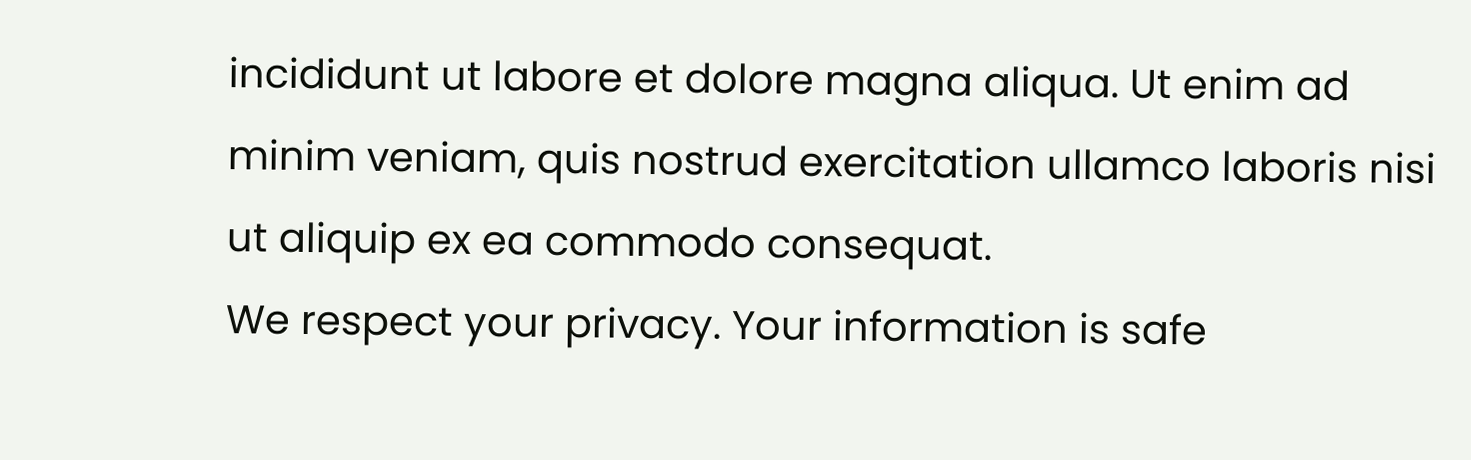incididunt ut labore et dolore magna aliqua. Ut enim ad minim veniam, quis nostrud exercitation ullamco laboris nisi ut aliquip ex ea commodo consequat.
We respect your privacy. Your information is safe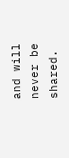and will never be shared.